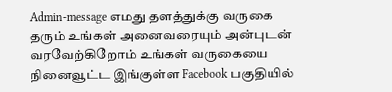Admin-message எமது தளத்துக்கு வருகை தரும் உங்கள் அனைவரையும் அன்புடன் வரவேற்கிறோம் உங்கள் வருகையை நினைவூட்ட இங்குள்ள Facebook பகுதியில்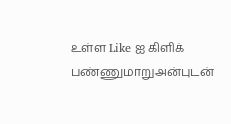உள்ள Like ஐ கிளிக் பண்ணுமாறுஅன்புடன்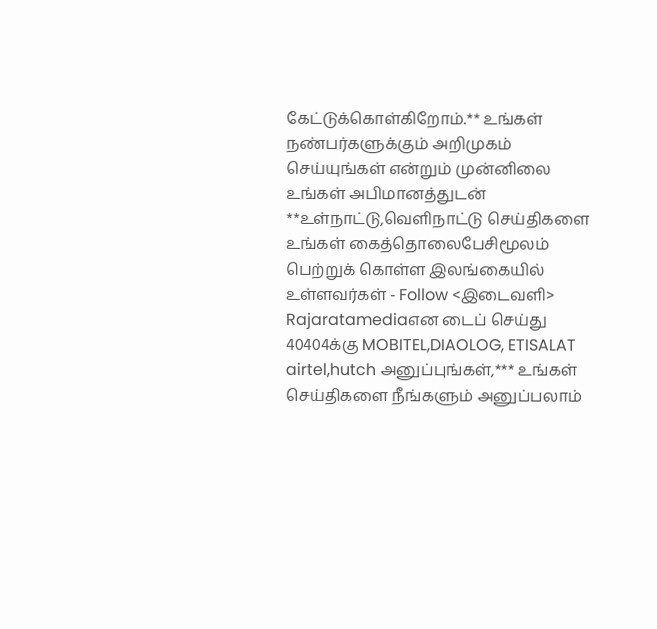கேட்டுக்கொள்கிறோம்.** உங்கள் நண்பர்களுக்கும் அறிமுகம் செய்யுங்கள் என்றும் முன்னிலை உங்கள் அபிமானத்துடன் **உள்நாட்டு,வெளிநாட்டு செய்திகளை உங்கள் கைத்தொலைபேசிமூலம் பெற்றுக் கொள்ள இலங்கையில் உள்ளவர்கள் - Follow <இடைவளி> Rajaratamediaஎன டைப் செய்து 40404க்கு MOBITEL,DIAOLOG, ETISALAT airtel,hutch அனுப்புங்கள்,*** உங்கள் செய்திகளை நீங்களும் அனுப்பலாம்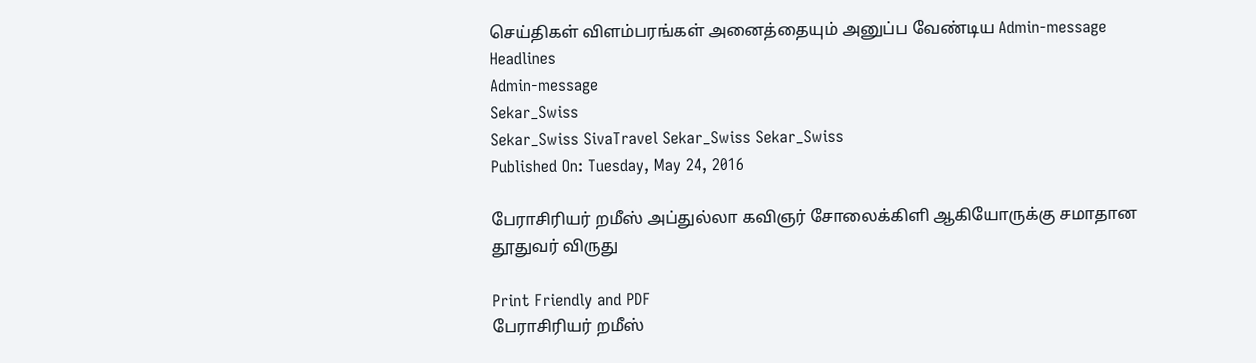செய்திகள் விளம்பரங்கள் அனைத்தையும் அனுப்ப வேண்டிய Admin-message
Headlines
Admin-message
Sekar_Swiss
Sekar_Swiss SivaTravel Sekar_Swiss Sekar_Swiss
Published On: Tuesday, May 24, 2016

பேராசிரியர் றமீஸ் அப்துல்லா கவிஞர் சோலைக்கிளி ஆகியோருக்கு சமாதான தூதுவர் விருது

Print Friendly and PDF
பேராசிரியர் றமீஸ்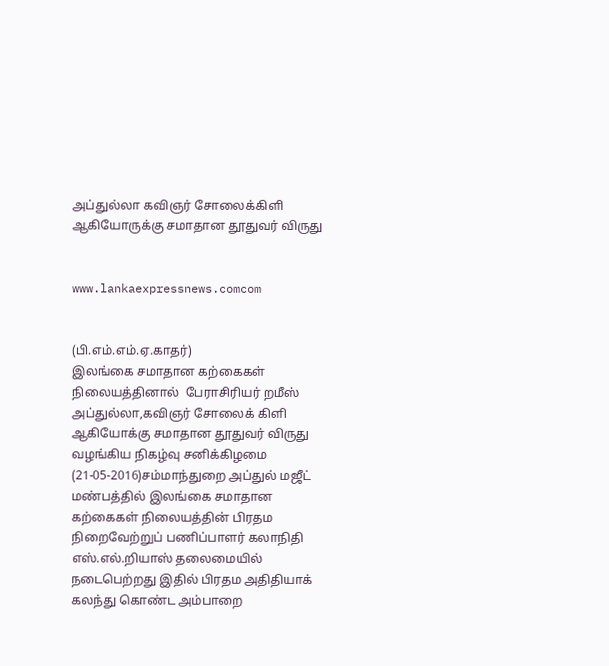அப்துல்லா கவிஞர் சோலைக்கிளி ஆகியோருக்கு சமாதான தூதுவர் விருது


www.lankaexpressnews.comcom


(பி.எம்.எம்.ஏ.காதர்)
இலங்கை சமாதான கற்கைகள் நிலையத்தினால்  பேராசிரியர் றமீஸ் அப்துல்லா,கவிஞர் சோலைக் கிளி ஆகியோக்கு சமாதான தூதுவர் விருது வழங்கிய நிகழ்வு சனிக்கிழமை (21-05-2016)சம்மாந்துறை அப்துல் மஜீட் மண்பத்தில் இலங்கை சமாதான கற்கைகள் நிலையத்தின் பிரதம நிறைவேற்றுப் பணிப்பாளர் கலாநிதி எஸ்.எல்.றியாஸ் தலைமையில் நடைபெற்றது இதில் பிரதம அதிதியாக் கலந்து கொண்ட அம்பாறை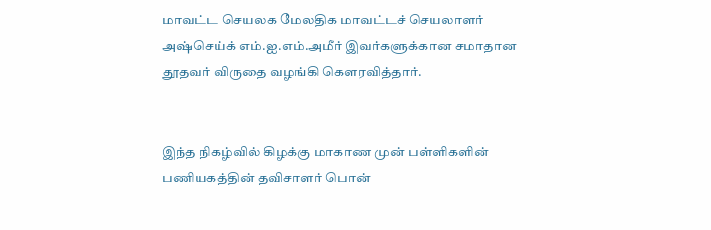மாவட்ட செயலக மேலதிக மாவட்டச் செயலாளர் அஷ்செய்க் எம்.ஐ.எம்.அமீர் இவர்களுக்கான சமாதான தூதவர் விருதை வழங்கி கௌரவித்தார்.


இந்த நிகழ்வில் கிழக்கு மாகாண முன் பள்ளிகளின் பணியகத்தின் தவிசாளர் பொன்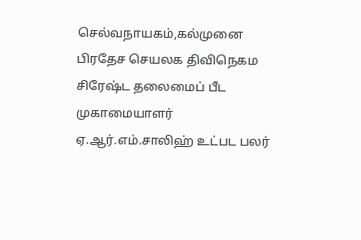செல்வநாயகம்,கல்முனை பிரதேச செயலக திவிநெகம சிரேஷ்ட தலைமைப் பீட முகாமையாளர் ஏ.ஆர்.எம்.சாலிஹ் உட்பட பலர்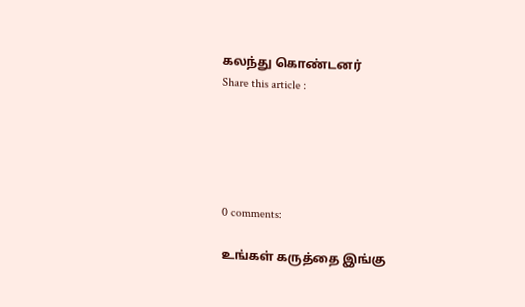கலந்து கொண்டனர்
Share this article :





0 comments:

உங்கள் கருத்தை இங்கு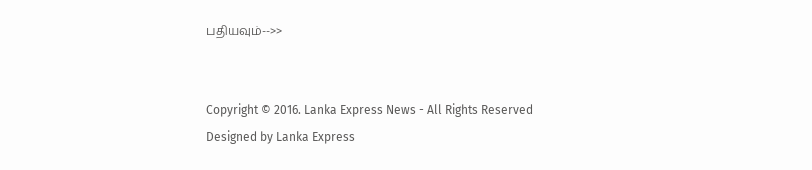பதியவும்-->>


Copyright © 2016. Lanka Express News - All Rights Reserved
Designed by Lanka Express